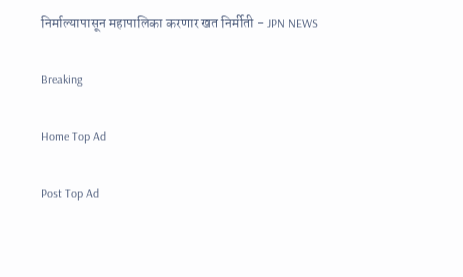निर्माल्यापासून महापालिका करणार खत निर्मीती - JPN NEWS

Breaking

Home Top Ad

Post Top Ad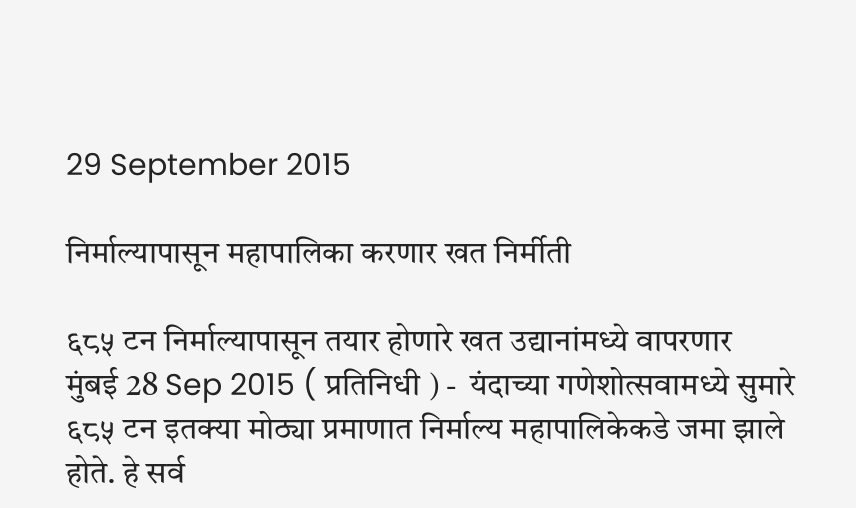29 September 2015

निर्माल्यापासून महापालिका करणार खत निर्मीती

६८५ टन निर्माल्यापासून तयार होणारे खत उद्यानांमध्ये वापरणार
मुंबई 28 Sep 2015 ( प्रतिनिधी ) -  यंदाच्या गणेशोत्सवामध्ये सुमारे ६८५ टन इतक्या मोठ्या प्रमाणात निर्माल्य महापालिकेकडे जमा झाले होते. हे सर्व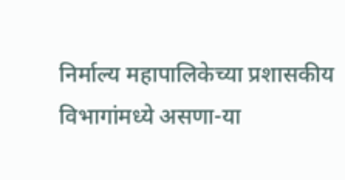निर्माल्य महापालिकेच्या प्रशासकीय विभागांमध्ये असणा-या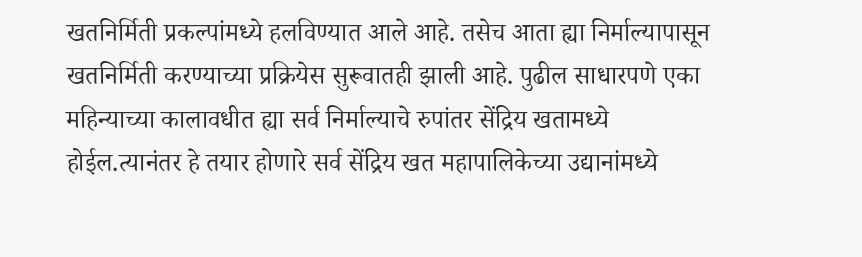खतनिर्मिती प्रकल्पांमध्ये हलविण्यात आले आहे. तसेच आता ह्या निर्माल्यापासून खतनिर्मिती करण्याच्या प्रक्रियेस सुरूवातही झाली आहे. पुढील साधारपणे एका महिन्याच्या कालावधीत ह्या सर्व निर्माल्याचे रुपांतर सेंद्रिय खतामध्ये होईल.त्यानंतर हे तयार होणारे सर्व सेंद्रिय खत महापालिकेच्या उद्यानांमध्ये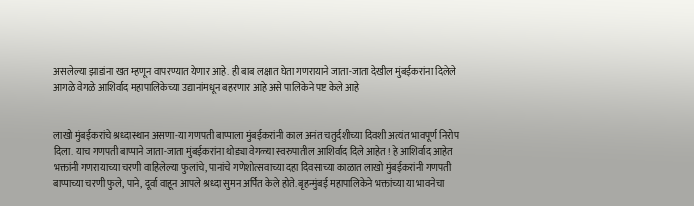असलेल्या झाडांना खत म्हणून वापरण्यात येणार आहे. ही बाब लक्षात घेता गणरायाने जाता-जाता देखील मुंबईकरांना दिलेले आगळे वेगळे आशिर्वाद महापालिकेच्या उद्यानांमधून बहरणार आहे असे पालिकेने पष्ट केले आहे


लाखो मुंबईकरांचे श्रध्दास्थान असणा-या गणपती बाप्पाला मुंबईकरांनी काल अनंत चतुर्दशीच्या दिवशी अत्यंत भावपूर्ण निरोप दिला. याच गणपती बाप्पाने जाता-जाता मुंबईकरांना थोड्या वेगळ्या स्वरुपातील आशिर्वाद दिले आहेत ! हे आशिर्वाद आहेत भक्तांनी गणरायाच्या चरणी वाहिलेल्या फुलांचे, पानांचे गणेशोत्सवाच्या दहा दिवसाच्या काळात लाखो मुंबईकरांनी गणपती बाप्पाच्या चरणी फुले, पाने, दूर्वा वाहून आपले श्रध्दा सुमन अर्पित केले होते. बृहन्मुंबई महापालिकेने भक्तांच्या या भावनेचा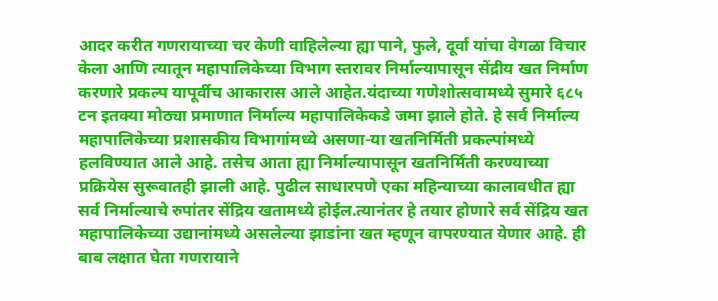आदर करीत गणरायाच्या चर केणी वाहिलेल्या ह्या पाने, फुले, दूर्वा यांचा वेगळा विचार केला आणि त्यातून महापालिकेच्या विभाग स्तरावर निर्माल्यापासून सेंद्रीय खत निर्माण करणारे प्रकल्प यापूर्वीच आकारास आले आहेत.यंदाच्या गणेशोत्सवामध्ये सुमारे ६८५ टन इतक्या मोठ्या प्रमाणात निर्माल्य महापालिकेकडे जमा झाले होते. हे सर्व निर्माल्य महापालिकेच्या प्रशासकीय विभागांमध्ये असणा-या खतनिर्मिती प्रकल्पांमध्ये हलविण्यात आले आहे. तसेच आता ह्या निर्माल्यापासून खतनिर्मिती करण्याच्या प्रक्रियेस सुरूवातही झाली आहे. पुढील साधारपणे एका महिन्याच्या कालावधीत ह्या सर्व निर्माल्याचे रुपांतर सेंद्रिय खतामध्ये होईल.त्यानंतर हे तयार होणारे सर्व सेंद्रिय खत महापालिकेच्या उद्यानांमध्ये असलेल्या झाडांना खत म्हणून वापरण्यात येणार आहे. ही बाब लक्षात घेता गणरायाने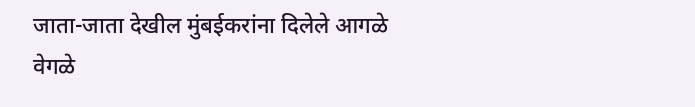जाता-जाता देखील मुंबईकरांना दिलेले आगळे वेगळे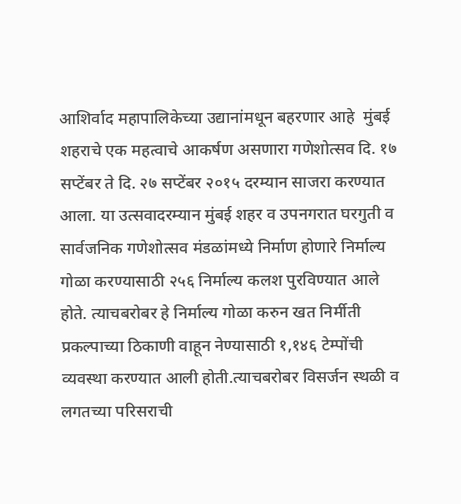आशिर्वाद महापालिकेच्या उद्यानांमधून बहरणार आहे  मुंबई शहराचे एक महत्वाचे आकर्षण असणारा गणेशोत्सव दि. १७ सप्टेंबर ते दि. २७ सप्टेंबर २०१५ दरम्यान साजरा करण्यात आला. या उत्सवादरम्यान मुंबई शहर व उपनगरात घरगुती व सार्वजनिक गणेशोत्सव मंडळांमध्ये निर्माण होणारे निर्माल्य गोळा करण्यासाठी २५६ निर्माल्य कलश पुरविण्यात आले होते. त्याचबरोबर हे निर्माल्य गोळा करुन खत निर्मीती प्रकल्पाच्या ठिकाणी वाहून नेण्यासाठी १,१४६ टेम्पोंची व्यवस्था करण्यात आली होती.त्याचबरोबर विसर्जन स्थळी व लगतच्या परिसराची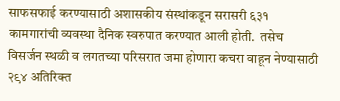साफसफाई करण्यासाठी अशासकीय संस्थांकडून सरासरी ६३१ कामगारांची व्यवस्था दैनिक स्वरुपात करण्यात आली होती.  तसेच विसर्जन स्थळी व लगतच्या परिसरात जमा होणारा कचरा वाहून नेण्यासाठी २९४ अतिरिक्त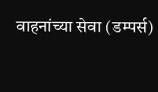वाहनांच्या सेवा (डम्पर्स)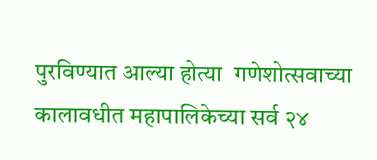पुरविण्यात आल्या होत्या  गणेशोत्सवाच्या कालावधीत महापालिकेच्या सर्व २४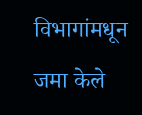विभागांमधून जमा केले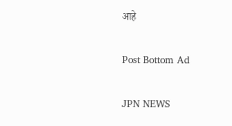आहे

Post Bottom Ad

JPN NEWS